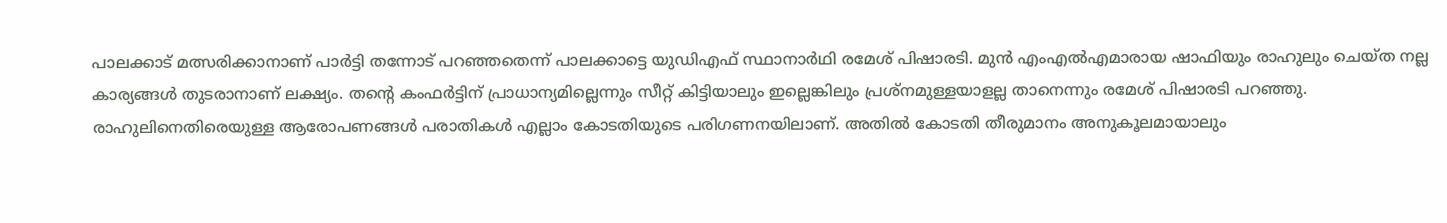പാലക്കാട് മത്സരിക്കാനാണ് പാർട്ടി തന്നോട് പറഞ്ഞതെന്ന് പാലക്കാട്ടെ യുഡിഎഫ് സ്ഥാനാർഥി രമേശ് പിഷാരടി. മുൻ എംഎൽഎമാരായ ഷാഫിയും രാഹുലും ചെയ്ത നല്ല കാര്യങ്ങൾ തുടരാനാണ് ലക്ഷ്യം. തൻ്റെ കംഫർട്ടിന് പ്രാധാന്യമില്ലെന്നും സീറ്റ് കിട്ടിയാലും ഇല്ലെങ്കിലും പ്രശ്നമുള്ളയാളല്ല താനെന്നും രമേശ് പിഷാരടി പറഞ്ഞു.
രാഹുലിനെതിരെയുള്ള ആരോപണങ്ങൾ പരാതികൾ എല്ലാം കോടതിയുടെ പരിഗണനയിലാണ്. അതിൽ കോടതി തീരുമാനം അനുകൂലമായാലും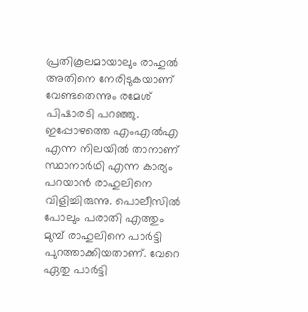പ്രതികൂലമായാലും രാഹുൽ അതിനെ നേരിടുകയാണ് വേണ്ടതെന്നും രമേശ് പിഷാരടി പറഞ്ഞു.
ഇപ്പോഴത്തെ എംഎൽഎ എന്ന നിലയിൽ താനാണ് സ്ഥാനാർഥി എന്ന കാര്യം പറയാൻ രാഹുലിനെ വിളിച്ചിരുന്നു. പൊലീസിൽ പോലും പരാതി എത്തും മുമ്പ് രാഹുലിനെ പാർട്ടി പുറത്താക്കിയതാണ്. വേറെ ഏതു പാർട്ടി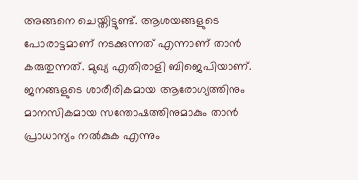അങ്ങനെ ചെയ്തിട്ടുണ്ട്. ആശയങ്ങളുടെ പോരാട്ടമാണ് നടക്കുന്നത് എന്നാണ് താൻ കരുതുന്നത്. മുഖ്യ എതിരാളി ബിജെപിയാണ്. ജനങ്ങളുടെ ശാരീരികമായ ആരോഗ്യത്തിനും മാനസികമായ സന്തോഷത്തിനുമാകും താൻ പ്രാധാന്യം നൽകുക എന്നും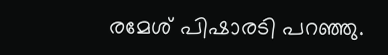രമേശ് പിഷാരടി പറഞ്ഞു.